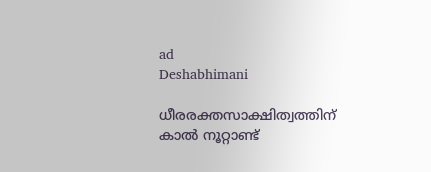ad
Deshabhimani

ധീരരക്തസാക്ഷിത്വത്തിന് കാല്‍ നൂറ്റാണ്ട്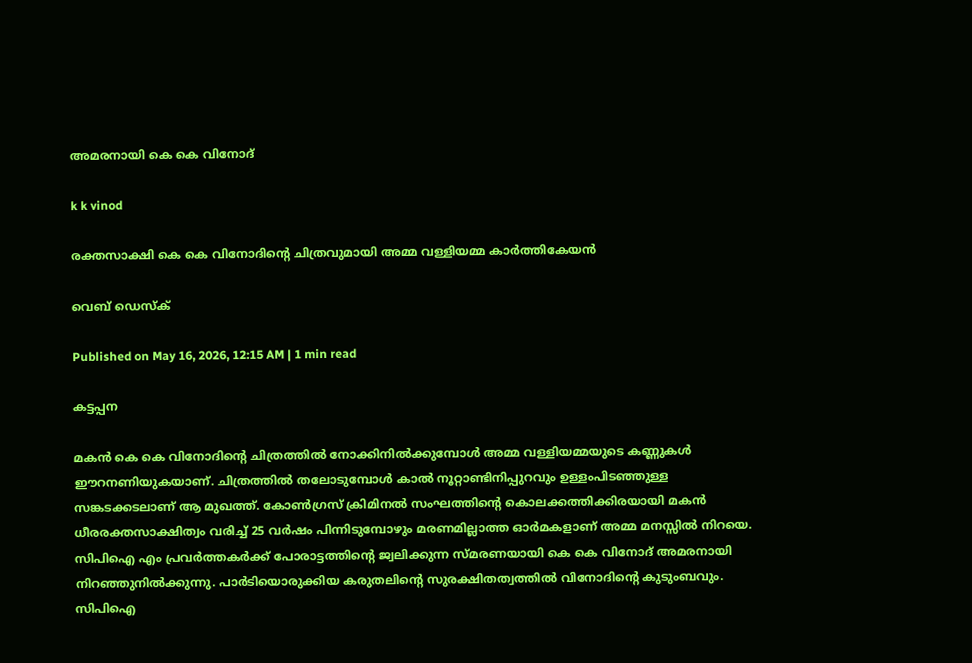അമരനായി കെ കെ വിനോദ്

k k vinod

രക്തസാക്ഷി കെ കെ വിനോദിന്റെ ചിത്രവുമായി അമ്മ വള്ളിയമ്മ കാർത്തികേയൻ

വെബ് ഡെസ്ക്

Published on May 16, 2026, 12:15 AM | 1 min read

കട്ടപ്പന

മകന്‍ കെ കെ വിനോദിന്റെ ചിത്രത്തില്‍ നോക്കിനില്‍ക്കുമ്പോള്‍ അമ്മ വള്ളിയമ്മയുടെ കണ്ണുകള്‍ ഈറനണിയുകയാണ്. ചിത്രത്തിൽ തലോടുമ്പോള്‍ കാല്‍ നൂറ്റാണ്ടിനിപ്പുറവും ഉള്ളംപിടഞ്ഞുള്ള സങ്കടക്കടലാണ് ആ മുഖത്ത്. കോണ്‍ഗ്രസ് ക്രിമിനല്‍ സംഘത്തിന്റെ കൊലക്കത്തിക്കിരയായി മകന്‍ ധീരരക്തസാക്ഷിത്വം വരിച്ച് 25 വര്‍ഷം പിന്നിടുമ്പോഴും മരണമില്ലാത്ത ഓര്‍മകളാണ് അമ്മ മനസ്സില്‍ നിറയെ. സിപിഐ എം പ്രവര്‍ത്തകര്‍ക്ക് പോരാട്ടത്തിന്റെ ജ്വലിക്കുന്ന സ്മരണയായി കെ കെ വിനോദ് അമരനായി നിറഞ്ഞുനില്‍ക്കുന്നു. പാര്‍ടിയൊരുക്കിയ കരുതലിന്റെ സുരക്ഷിതത്വത്തില്‍ വിനോദിന്റെ കുടുംബവും. സിപിഐ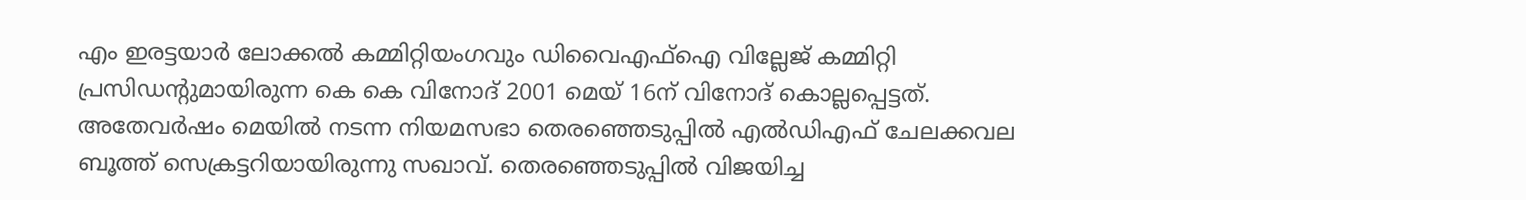എം ഇരട്ടയാര്‍ ലോക്കല്‍ കമ്മിറ്റിയംഗവും ഡിവൈഎഫ്ഐ വില്ലേജ് കമ്മിറ്റി പ്രസിഡന്റുമായിരുന്ന കെ കെ വിനോദ് 2001 മെയ് 16ന് വിനോദ് കൊല്ലപ്പെട്ടത്. അതേവര്‍ഷം മെയില്‍ നടന്ന നിയമസഭാ തെരഞ്ഞെടുപ്പില്‍ എല്‍ഡിഎഫ് ചേലക്കവല ബൂത്ത് സെക്രട്ടറിയായിരുന്നു സഖാവ്. തെരഞ്ഞെടുപ്പില്‍ വിജയിച്ച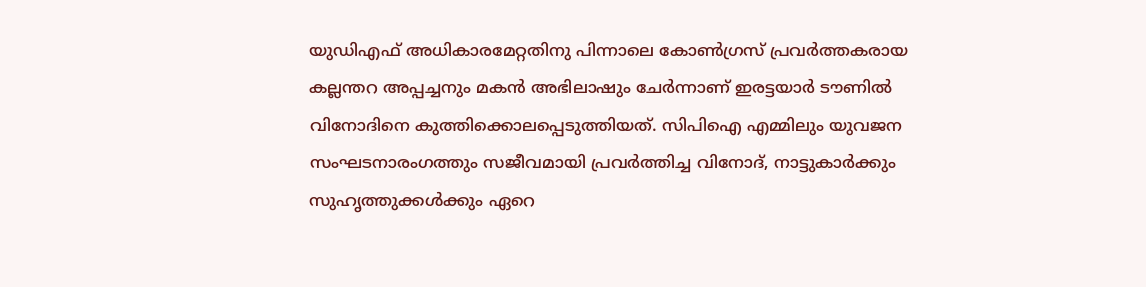യുഡിഎഫ് അധികാരമേറ്റതിനു പിന്നാലെ കോണ്‍ഗ്രസ് പ്രവര്‍ത്തകരായ കല്ലന്തറ അപ്പച്ചനും മകന്‍ അഭിലാഷും ചേര്‍ന്നാണ് ഇരട്ടയാര്‍ ടൗണില്‍ വിനോദിനെ കുത്തിക്കൊലപ്പെടുത്തിയത്‌. സിപിഐ എമ്മിലും യുവജന സംഘടനാരംഗത്തും സജീവമായി പ്രവര്‍ത്തിച്ച വിനോദ്, നാട്ടുകാര്‍ക്കും സുഹൃത്തുക്കള്‍ക്കും ഏറെ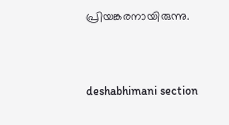പ്രിയങ്കരനായിരുന്നു.



deshabhimani section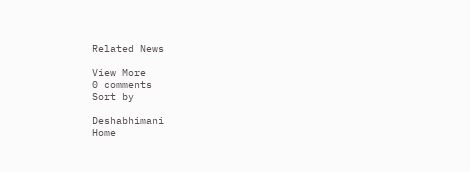Related News

View More
0 comments
Sort by

Deshabhimani
Home